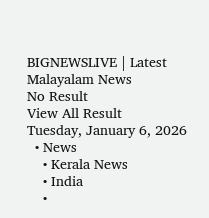BIGNEWSLIVE | Latest Malayalam News
No Result
View All Result
Tuesday, January 6, 2026
  • News
    • Kerala News
    • India
    •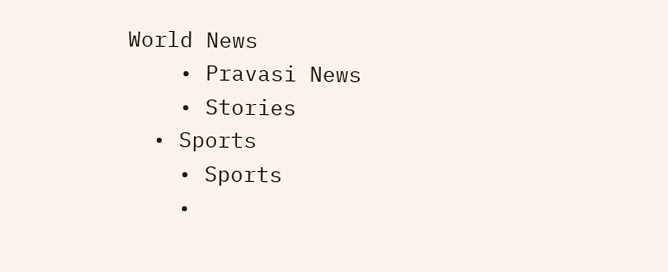World News
    • Pravasi News
    • Stories
  • Sports
    • Sports
    •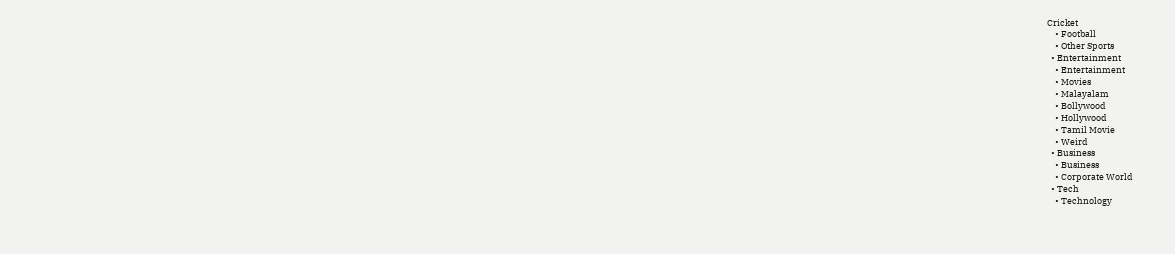Cricket
    • Football
    • Other Sports
  • Entertainment
    • Entertainment
    • Movies
    • Malayalam
    • Bollywood
    • Hollywood
    • Tamil Movie
    • Weird
  • Business
    • Business
    • Corporate World
  • Tech
    • Technology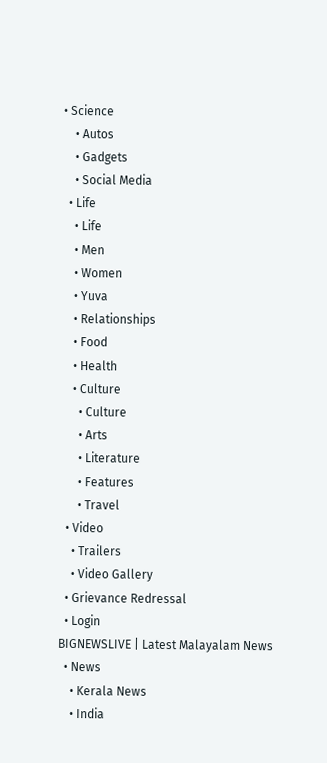• Science
    • Autos
    • Gadgets
    • Social Media
  • Life
    • Life
    • Men
    • Women
    • Yuva
    • Relationships
    • Food
    • Health
    • Culture
      • Culture
      • Arts
      • Literature
      • Features
      • Travel
  • Video
    • Trailers
    • Video Gallery
  • Grievance Redressal
  • Login
BIGNEWSLIVE | Latest Malayalam News
  • News
    • Kerala News
    • India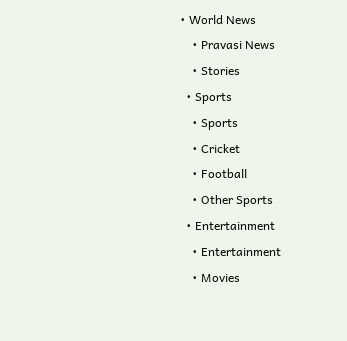• World News
    • Pravasi News
    • Stories
  • Sports
    • Sports
    • Cricket
    • Football
    • Other Sports
  • Entertainment
    • Entertainment
    • Movies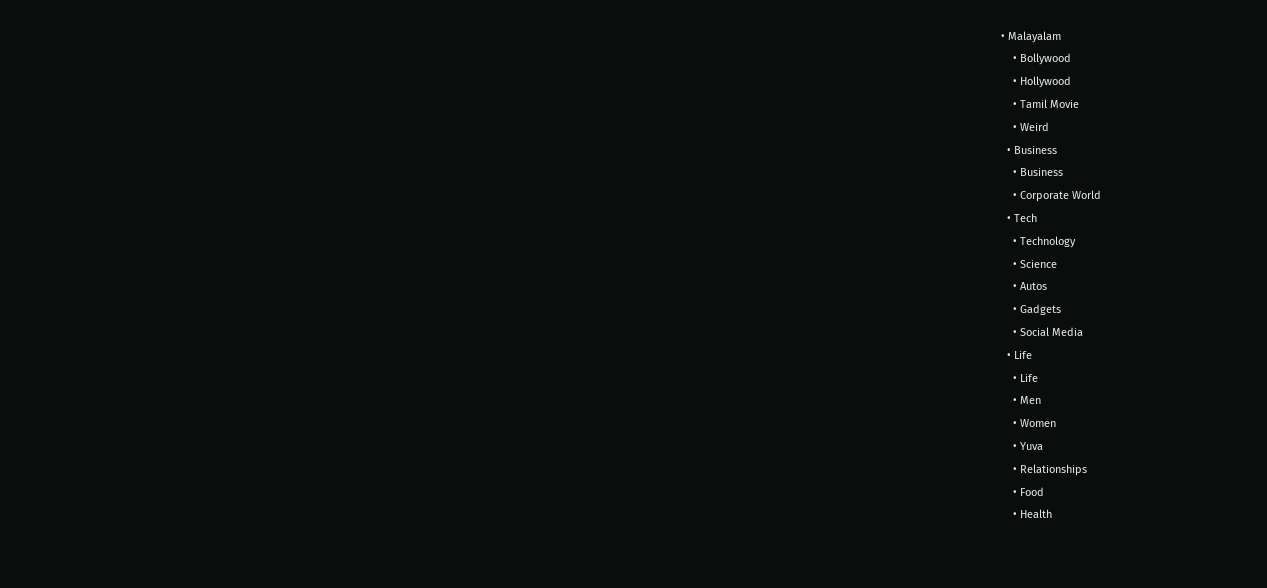• Malayalam
    • Bollywood
    • Hollywood
    • Tamil Movie
    • Weird
  • Business
    • Business
    • Corporate World
  • Tech
    • Technology
    • Science
    • Autos
    • Gadgets
    • Social Media
  • Life
    • Life
    • Men
    • Women
    • Yuva
    • Relationships
    • Food
    • Health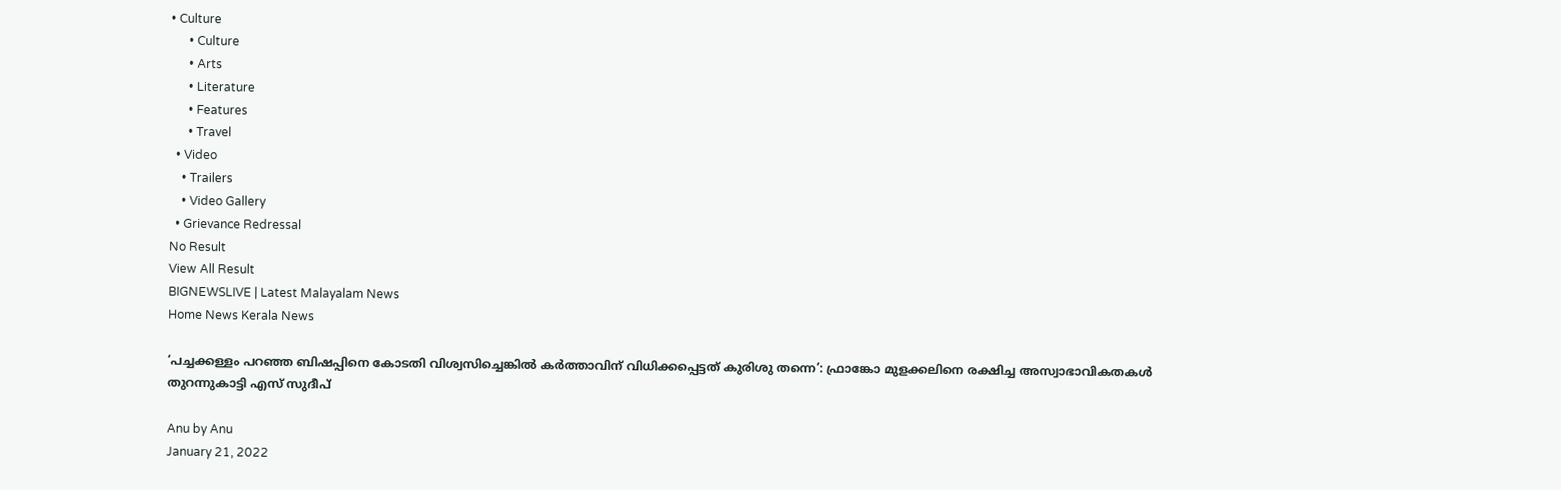• Culture
      • Culture
      • Arts
      • Literature
      • Features
      • Travel
  • Video
    • Trailers
    • Video Gallery
  • Grievance Redressal
No Result
View All Result
BIGNEWSLIVE | Latest Malayalam News
Home News Kerala News

‘പച്ചക്കള്ളം പറഞ്ഞ ബിഷപ്പിനെ കോടതി വിശ്വസിച്ചെങ്കില്‍ കര്‍ത്താവിന് വിധിക്കപ്പെട്ടത് കുരിശു തന്നെ’: ഫ്രാങ്കോ മുളക്കലിനെ രക്ഷിച്ച അസ്വാഭാവികതകള്‍ തുറന്നുകാട്ടി എസ് സുദീപ്

Anu by Anu
January 21, 2022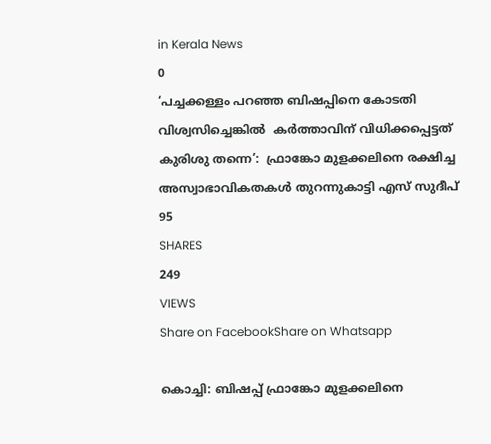in Kerala News
0
‘പച്ചക്കള്ളം പറഞ്ഞ ബിഷപ്പിനെ കോടതി വിശ്വസിച്ചെങ്കില്‍  കര്‍ത്താവിന് വിധിക്കപ്പെട്ടത് കുരിശു തന്നെ’:  ഫ്രാങ്കോ മുളക്കലിനെ രക്ഷിച്ച അസ്വാഭാവികതകള്‍ തുറന്നുകാട്ടി എസ് സുദീപ്
95
SHARES
249
VIEWS
Share on FacebookShare on Whatsapp

കൊച്ചി: ബിഷപ്പ് ഫ്രാങ്കോ മുളക്കലിനെ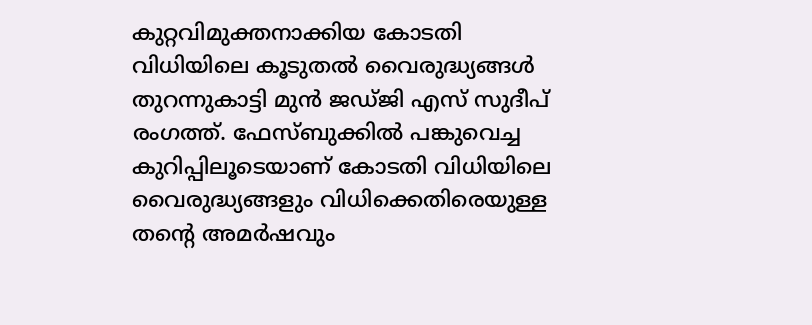കുറ്റവിമുക്തനാക്കിയ കോടതി വിധിയിലെ കൂടുതല്‍ വൈരുദ്ധ്യങ്ങള്‍ തുറന്നുകാട്ടി മുന്‍ ജഡ്ജി എസ് സുദീപ് രംഗത്ത്. ഫേസ്ബുക്കില്‍ പങ്കുവെച്ച കുറിപ്പിലൂടെയാണ് കോടതി വിധിയിലെ വൈരുദ്ധ്യങ്ങളും വിധിക്കെതിരെയുള്ള തന്റെ അമര്‍ഷവും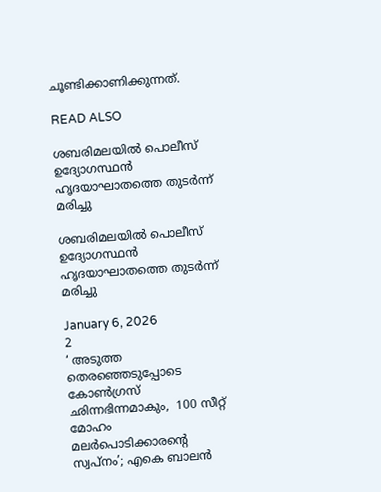ചൂണ്ടിക്കാണിക്കുന്നത്.

READ ALSO

ശബരിമലയിൽ പൊലീസ് ഉദ്യോഗസ്ഥൻ ഹൃദയാഘാതത്തെ തുടർന്ന് മരിച്ചു

ശബരിമലയിൽ പൊലീസ് ഉദ്യോഗസ്ഥൻ ഹൃദയാഘാതത്തെ തുടർന്ന് മരിച്ചു

January 6, 2026
2
‘ അടുത്ത തെരഞ്ഞെടുപ്പോടെ കോൺഗ്രസ് ഛിന്നഭിന്നമാകും,  100 സീറ്റ് മോഹം മലര്‍പൊടിക്കാരന്‍റെ സ്വപ്നം’; എകെ ബാലൻ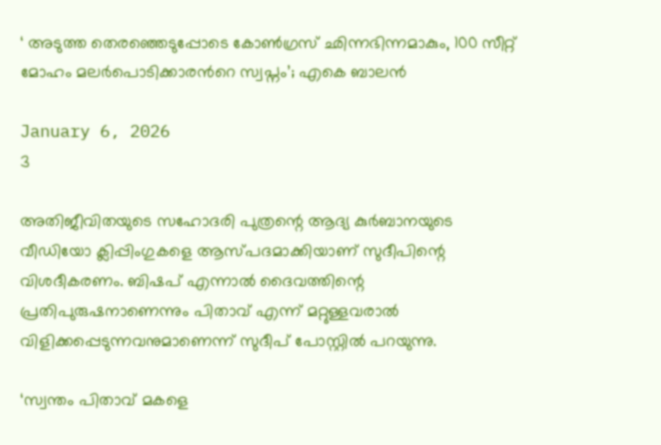‘ അടുത്ത തെരഞ്ഞെടുപ്പോടെ കോൺഗ്രസ് ഛിന്നഭിന്നമാകും, 100 സീറ്റ് മോഹം മലര്‍പൊടിക്കാരന്‍റെ സ്വപ്നം’; എകെ ബാലൻ

January 6, 2026
3

അതിജീവിതയുടെ സഹോദരി പുത്രന്റെ ആദ്യ കുര്‍ബാനയുടെ വീഡിയോ ക്ലിപ്പിംഗുകളെ ആസ്പദമാക്കിയാണ് സുദീപിന്റെ വിശദീകരണം. ബിഷപ് എന്നാല്‍ ദൈവത്തിന്റെ പ്രതിപുരുഷനാണെന്നും പിതാവ് എന്ന് മറ്റുള്ളവരാല്‍ വിളിക്കപ്പെടുന്നവനുമാണെന്ന് സുദീപ് പോസ്റ്റില്‍ പറയുന്നു.

‘സ്വന്തം പിതാവ് മകളെ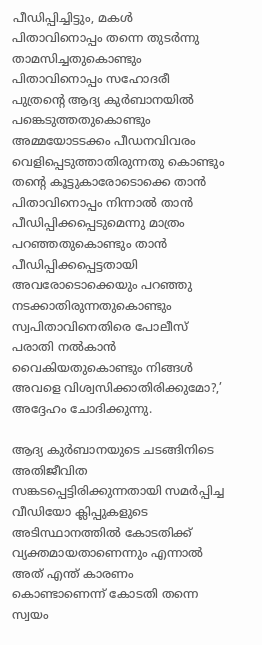പീഡിപ്പിച്ചിട്ടും, മകള്‍ പിതാവിനൊപ്പം തന്നെ തുടര്‍ന്നു താമസിച്ചതുകൊണ്ടും പിതാവിനൊപ്പം സഹോദരീ പുത്രന്റെ ആദ്യ കുര്‍ബാനയില്‍ പങ്കെടുത്തതുകൊണ്ടും അമ്മയോടടക്കം പീഡനവിവരം വെളിപ്പെടുത്താതിരുന്നതു കൊണ്ടും തന്റെ കൂട്ടുകാരോടൊക്കെ താന്‍ പിതാവിനൊപ്പം നിന്നാല്‍ താന്‍ പീഡിപ്പിക്കപ്പെടുമെന്നു മാത്രം പറഞ്ഞതുകൊണ്ടും താന്‍ പീഡിപ്പിക്കപ്പെട്ടതായി അവരോടൊക്കെയും പറഞ്ഞു നടക്കാതിരുന്നതുകൊണ്ടും സ്വപിതാവിനെതിരെ പോലീസ് പരാതി നല്‍കാന്‍ വൈകിയതുകൊണ്ടും നിങ്ങള്‍ അവളെ വിശ്വസിക്കാതിരിക്കുമോ?,’ അദ്ദേഹം ചോദിക്കുന്നു.

ആദ്യ കുര്‍ബാനയുടെ ചടങ്ങിനിടെ അതിജീവിത സങ്കടപ്പെട്ടിരിക്കുന്നതായി സമര്‍പ്പിച്ച വീഡിയോ ക്ലിപ്പുകളുടെ അടിസ്ഥാനത്തില്‍ കോടതിക്ക് വ്യക്തമായതാണെന്നും എന്നാല്‍ അത് എന്ത് കാരണം കൊണ്ടാണെന്ന് കോടതി തന്നെ സ്വയം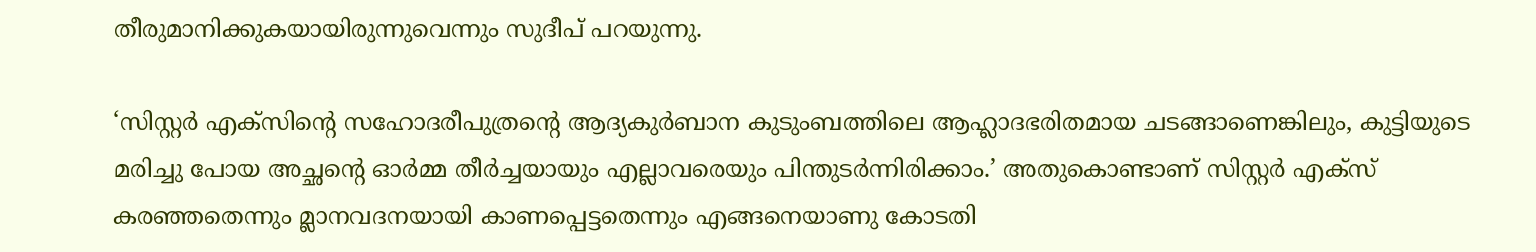തീരുമാനിക്കുകയായിരുന്നുവെന്നും സുദീപ് പറയുന്നു.

‘സിസ്റ്റര്‍ എക്സിന്റെ സഹോദരീപുത്രന്റെ ആദ്യകുര്‍ബാന കുടുംബത്തിലെ ആഹ്ലാദഭരിതമായ ചടങ്ങാണെങ്കിലും, കുട്ടിയുടെ മരിച്ചു പോയ അച്ഛന്റെ ഓര്‍മ്മ തീര്‍ച്ചയായും എല്ലാവരെയും പിന്തുടര്‍ന്നിരിക്കാം.’ അതുകൊണ്ടാണ് സിസ്റ്റര്‍ എക്സ് കരഞ്ഞതെന്നും മ്ലാനവദനയായി കാണപ്പെട്ടതെന്നും എങ്ങനെയാണു കോടതി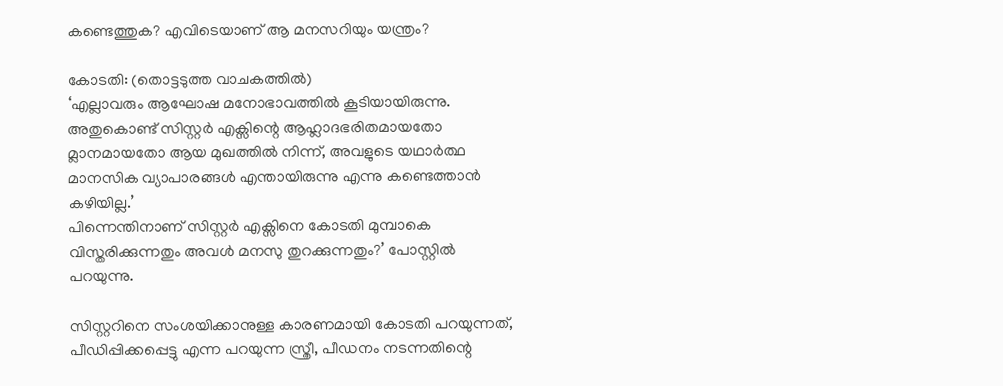കണ്ടെത്തുക? എവിടെയാണ് ആ മനസറിയും യന്ത്രം?

കോടതി: (തൊട്ടടുത്ത വാചകത്തില്‍)
‘എല്ലാവരും ആഘോഷ മനോഭാവത്തില്‍ കൂടിയായിരുന്നു. അതുകൊണ്ട് സിസ്റ്റര്‍ എക്സിന്റെ ആഹ്ലാദഭരിതമായതോ മ്ലാനമായതോ ആയ മുഖത്തില്‍ നിന്ന്, അവളുടെ യഥാര്‍ത്ഥ മാനസിക വ്യാപാരങ്ങള്‍ എന്തായിരുന്നു എന്നു കണ്ടെത്താന്‍ കഴിയില്ല.’
പിന്നെന്തിനാണ് സിസ്റ്റര്‍ എക്സിനെ കോടതി മുമ്പാകെ വിസ്തരിക്കുന്നതും അവള്‍ മനസു തുറക്കുന്നതും?’ പോസ്റ്റില്‍ പറയുന്നു.

സിസ്റ്ററിനെ സംശയിക്കാനുള്ള കാരണമായി കോടതി പറയുന്നത്, പീഡിപ്പിക്കപ്പെട്ടു എന്ന പറയുന്ന സ്ത്രീ, പീഡനം നടന്നതിന്റെ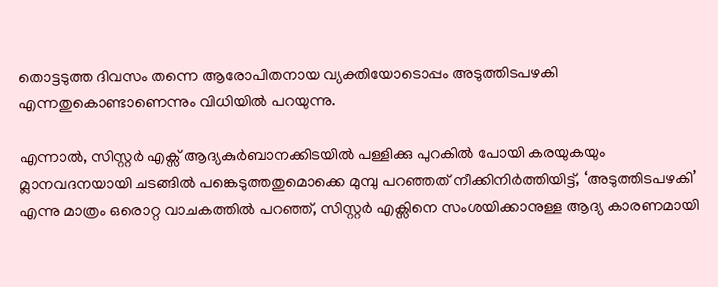തൊട്ടടുത്ത ദിവസം തന്നെ ആരോപിതനായ വ്യക്തിയോടൊപ്പം അടുത്തിടപഴകി എന്നതുകൊണ്ടാണെന്നും വിധിയില്‍ പറയുന്നു.

എന്നാല്‍, സിസ്റ്റര്‍ എക്സ് ആദ്യകുര്‍ബാനക്കിടയില്‍ പള്ളിക്കു പുറകില്‍ പോയി കരയുകയും മ്ലാനവദനയായി ചടങ്ങില്‍ പങ്കെടുത്തതുമൊക്കെ മുമ്പു പറഞ്ഞത് നീക്കിനിര്‍ത്തിയിട്ട്, ‘അടുത്തിടപഴകി’ എന്നു മാത്രം ഒരൊറ്റ വാചകത്തില്‍ പറഞ്ഞ്, സിസ്റ്റര്‍ എക്സിനെ സംശയിക്കാനുള്ള ആദ്യ കാരണമായി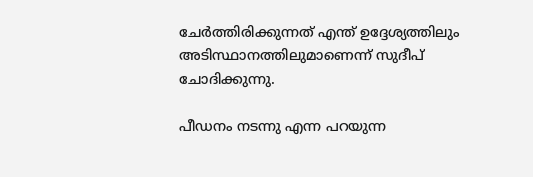ചേര്‍ത്തിരിക്കുന്നത് എന്ത് ഉദ്ദേശ്യത്തിലും അടിസ്ഥാനത്തിലുമാണെന്ന് സുദീപ് ചോദിക്കുന്നു.

പീഡനം നടന്നു എന്ന പറയുന്ന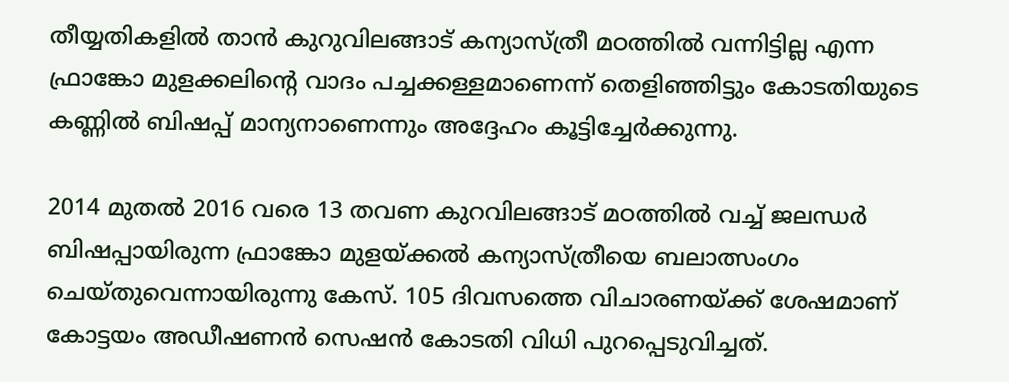തീയ്യതികളില്‍ താന്‍ കുറുവിലങ്ങാട് കന്യാസ്ത്രീ മഠത്തില്‍ വന്നിട്ടില്ല എന്ന ഫ്രാങ്കോ മുളക്കലിന്റെ വാദം പച്ചക്കള്ളമാണെന്ന് തെളിഞ്ഞിട്ടും കോടതിയുടെ കണ്ണില്‍ ബിഷപ്പ് മാന്യനാണെന്നും അദ്ദേഹം കൂട്ടിച്ചേര്‍ക്കുന്നു.

2014 മുതല്‍ 2016 വരെ 13 തവണ കുറവിലങ്ങാട് മഠത്തില്‍ വച്ച് ജലന്ധര്‍ ബിഷപ്പായിരുന്ന ഫ്രാങ്കോ മുളയ്ക്കല്‍ കന്യാസ്ത്രീയെ ബലാത്സംഗം ചെയ്തുവെന്നായിരുന്നു കേസ്. 105 ദിവസത്തെ വിചാരണയ്ക്ക് ശേഷമാണ് കോട്ടയം അഡീഷണന്‍ സെഷന്‍ കോടതി വിധി പുറപ്പെടുവിച്ചത്.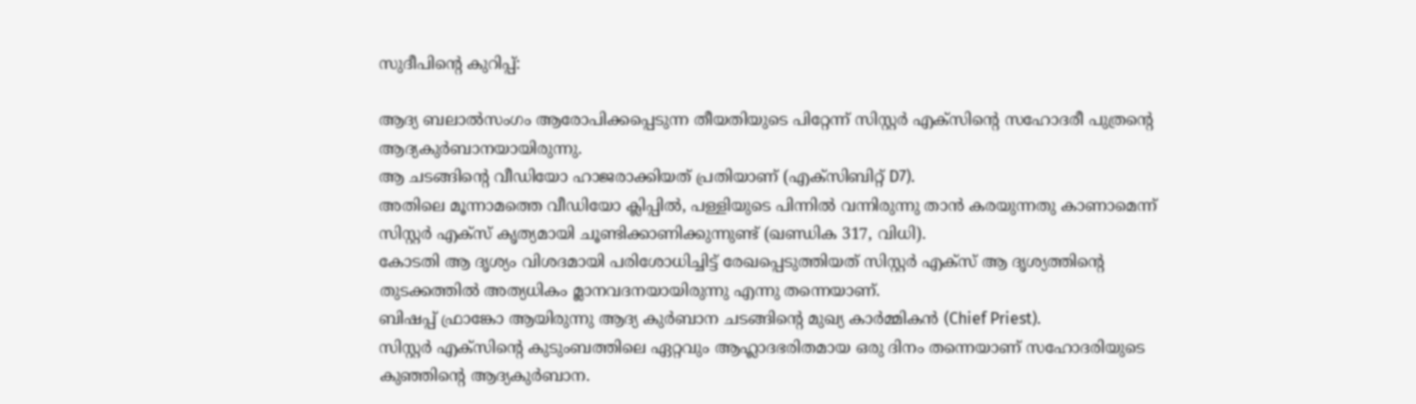സുദീപിന്റെ കുറിപ്പ്:

ആദ്യ ബലാൽസംഗം ആരോപിക്കപ്പെടുന്ന തീയതിയുടെ പിറ്റേന്ന് സിസ്റ്റർ എക്സിൻ്റെ സഹോദരീ പുത്രൻ്റെ ആദ്യകുർബാനയായിരുന്നു.
ആ ചടങ്ങിൻ്റെ വീഡിയോ ഹാജരാക്കിയത് പ്രതിയാണ് (എക്സിബിറ്റ് D7).
അതിലെ മൂന്നാമത്തെ വീഡിയോ ക്ലിപ്പിൽ, പള്ളിയുടെ പിന്നിൽ വന്നിരുന്നു താൻ കരയുന്നതു കാണാമെന്ന് സിസ്റ്റർ എക്സ് കൃത്യമായി ചൂണ്ടിക്കാണിക്കുന്നുണ്ട് (ഖണ്ഡിക 317, വിധി).
കോടതി ആ ദൃശ്യം വിശദമായി പരിശോധിച്ചിട്ട് രേഖപ്പെടുത്തിയത് സിസ്റ്റർ എക്സ് ആ ദൃശ്യത്തിൻ്റെ തുടക്കത്തിൽ അത്യധികം മ്ലാനവദനയായിരുന്നു എന്നു തന്നെയാണ്.
ബിഷപ്പ് ഫ്രാങ്കോ ആയിരുന്നു ആദ്യ കുർബാന ചടങ്ങിൻ്റെ മുഖ്യ കാർമ്മികൻ (Chief Priest).
സിസ്റ്റർ എക്സിൻ്റെ കുടുംബത്തിലെ ഏറ്റവും ആഹ്ലാദഭരിതമായ ഒരു ദിനം തന്നെയാണ് സഹോദരിയുടെ കുഞ്ഞിൻ്റെ ആദ്യകുർബാന.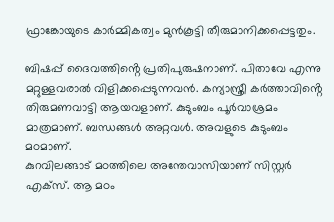ഫ്രാങ്കോയുടെ കാർമ്മികത്വം മുൻകൂട്ടി തീരുമാനിക്കപ്പെട്ടതും.

ബിഷപ്പ് ദൈവത്തിൻ്റെ പ്രതിപുരുഷനാണ്. പിതാവേ എന്നു മറ്റുള്ളവരാൽ വിളിക്കപ്പെടുന്നവൻ. കന്യാസ്ത്രീ കർത്താവിൻ്റെ തിരുമണവാട്ടി ആയവളാണ്. കുടുംബം പൂർവാശ്രമം മാത്രമാണ്. ബന്ധങ്ങൾ അറ്റവൾ. അവളുടെ കുടുംബം മഠമാണ്.
കുറവിലങ്ങാട് മഠത്തിലെ അന്തേവാസിയാണ് സിസ്റ്റർ എക്സ്. ആ മഠം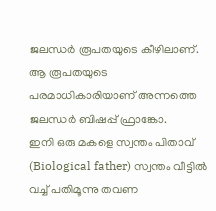ജലന്ധർ രൂപതയുടെ കീഴിലാണ്. ആ രൂപതയുടെ പരമാധികാരിയാണ് അന്നത്തെ ജലന്ധർ ബിഷപ്പ് ഫ്രാങ്കോ.
ഇനി ഒരു മകളെ സ്വന്തം പിതാവ് (Biological father) സ്വന്തം വീട്ടിൽ വച്ച് പതിമൂന്നു തവണ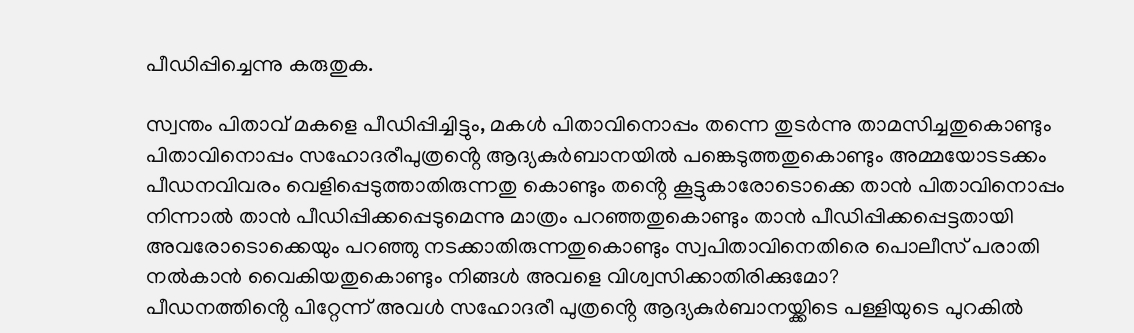പീഡിപ്പിച്ചെന്നു കരുതുക.

സ്വന്തം പിതാവ് മകളെ പീഡിപ്പിച്ചിട്ടും, മകൾ പിതാവിനൊപ്പം തന്നെ തുടർന്നു താമസിച്ചതുകൊണ്ടും പിതാവിനൊപ്പം സഹോദരീപുത്രൻ്റെ ആദ്യകുർബാനയിൽ പങ്കെടുത്തതുകൊണ്ടും അമ്മയോടടക്കം പീഡനവിവരം വെളിപ്പെടുത്താതിരുന്നതു കൊണ്ടും തൻ്റെ കൂട്ടുകാരോടൊക്കെ താൻ പിതാവിനൊപ്പം നിന്നാൽ താൻ പീഡിപ്പിക്കപ്പെടുമെന്നു മാത്രം പറഞ്ഞതുകൊണ്ടും താൻ പീഡിപ്പിക്കപ്പെട്ടതായി അവരോടൊക്കെയും പറഞ്ഞു നടക്കാതിരുന്നതുകൊണ്ടും സ്വപിതാവിനെതിരെ പൊലീസ് പരാതി നൽകാൻ വൈകിയതുകൊണ്ടും നിങ്ങൾ അവളെ വിശ്വസിക്കാതിരിക്കുമോ?
പീഡനത്തിൻ്റെ പിറ്റേന്ന് അവൾ സഹോദരീ പുത്രൻ്റെ ആദ്യകുർബാനയ്ക്കിടെ പള്ളിയുടെ പുറകിൽ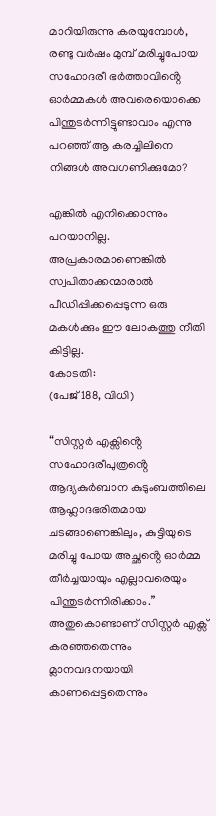മാറിയിരുന്നു കരയുമ്പോൾ, രണ്ടു വർഷം മുമ്പ് മരിച്ചുപോയ സഹോദരീ ഭർത്താവിൻ്റെ ഓർമ്മകൾ അവരെയൊക്കെ പിന്തുടർന്നിട്ടുണ്ടാവാം എന്നു പറഞ്ഞ് ആ കരച്ചിലിനെ നിങ്ങൾ അവഗണിക്കുമോ?

എങ്കിൽ എനിക്കൊന്നും പറയാനില്ല. അപ്രകാരമാണെങ്കിൽ സ്വപിതാക്കന്മാരാൽ പീഡിപ്പിക്കപ്പെടുന്ന ഒരു മകൾക്കും ഈ ലോകത്തു നീതി കിട്ടില്ല.
കോടതി:
(പേജ് 188, വിധി)

“സിസ്റ്റർ എക്സിൻ്റെ സഹോദരീപുത്രൻ്റെ ആദ്യകുർബാന കുടുംബത്തിലെ ആഹ്ലാദഭരിതമായ ചടങ്ങാണെങ്കിലും, കുട്ടിയുടെ മരിച്ചു പോയ അച്ഛൻ്റെ ഓർമ്മ തീർച്ചയായും എല്ലാവരെയും പിന്തുടർന്നിരിക്കാം.”
അതുകൊണ്ടാണ് സിസ്റ്റർ എക്സ് കരഞ്ഞതെന്നും മ്ലാനവദനയായി കാണപ്പെട്ടതെന്നും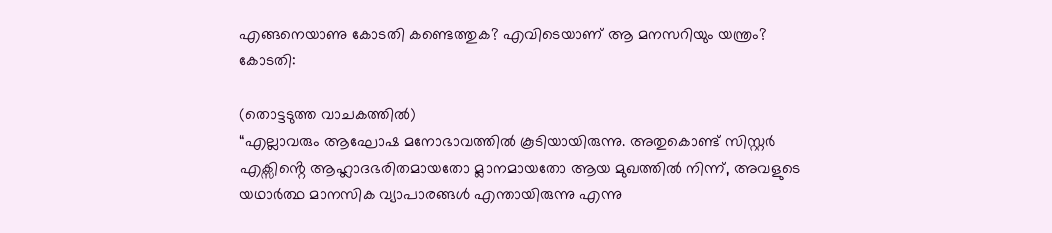എങ്ങനെയാണു കോടതി കണ്ടെത്തുക? എവിടെയാണ് ആ മനസറിയും യന്ത്രം?
കോടതി:

(തൊട്ടടുത്ത വാചകത്തിൽ)
“എല്ലാവരും ആഘോഷ മനോഭാവത്തിൽ കൂടിയായിരുന്നു. അതുകൊണ്ട് സിസ്റ്റർ എക്സിൻ്റെ ആഹ്ലാദഭരിതമായതോ മ്ലാനമായതോ ആയ മുഖത്തിൽ നിന്ന്, അവളുടെ യഥാർത്ഥ മാനസിക വ്യാപാരങ്ങൾ എന്തായിരുന്നു എന്നു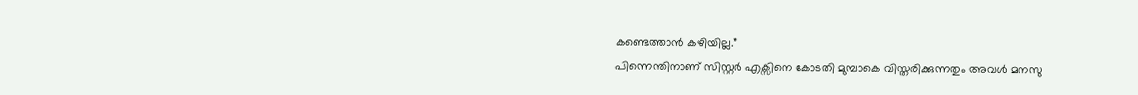കണ്ടെത്താൻ കഴിയില്ല.”
പിന്നെന്തിനാണ് സിസ്റ്റർ എക്സിനെ കോടതി മുമ്പാകെ വിസ്തരിക്കുന്നതും അവൾ മനസു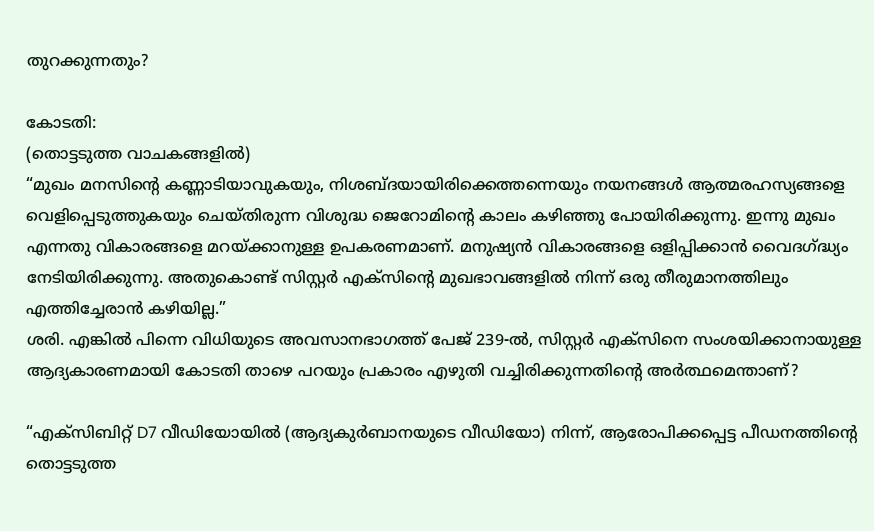തുറക്കുന്നതും?

കോടതി:
(തൊട്ടടുത്ത വാചകങ്ങളിൽ)
“മുഖം മനസിൻ്റെ കണ്ണാടിയാവുകയും, നിശബ്ദയായിരിക്കെത്തന്നെയും നയനങ്ങൾ ആത്മരഹസ്യങ്ങളെ വെളിപ്പെടുത്തുകയും ചെയ്തിരുന്ന വിശുദ്ധ ജെറോമിൻ്റെ കാലം കഴിഞ്ഞു പോയിരിക്കുന്നു. ഇന്നു മുഖം എന്നതു വികാരങ്ങളെ മറയ്ക്കാനുള്ള ഉപകരണമാണ്. മനുഷ്യൻ വികാരങ്ങളെ ഒളിപ്പിക്കാൻ വൈദഗ്ദ്ധ്യം നേടിയിരിക്കുന്നു. അതുകൊണ്ട് സിസ്റ്റർ എക്സിൻ്റെ മുഖഭാവങ്ങളിൽ നിന്ന് ഒരു തീരുമാനത്തിലും എത്തിച്ചേരാൻ കഴിയില്ല.”
ശരി. എങ്കിൽ പിന്നെ വിധിയുടെ അവസാനഭാഗത്ത് പേജ് 239-ൽ, സിസ്റ്റർ എക്സിനെ സംശയിക്കാനായുള്ള ആദ്യകാരണമായി കോടതി താഴെ പറയും പ്രകാരം എഴുതി വച്ചിരിക്കുന്നതിൻ്റെ അർത്ഥമെന്താണ്?

“എക്സിബിറ്റ് D7 വീഡിയോയിൽ (ആദ്യകുർബാനയുടെ വീഡിയോ) നിന്ന്, ആരോപിക്കപ്പെട്ട പീഡനത്തിൻ്റെ തൊട്ടടുത്ത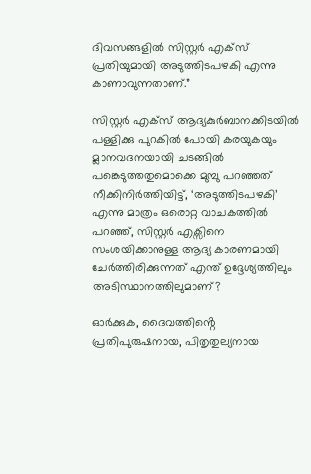ദിവസങ്ങളിൽ സിസ്റ്റർ എക്സ് പ്രതിയുമായി അടുത്തിടപഴകി എന്നു കാണാവുന്നതാണ്.”

സിസ്റ്റർ എക്സ് ആദ്യകുർബാനക്കിടയിൽ പള്ളിക്കു പുറകിൽ പോയി കരയുകയും മ്ലാനവദനയായി ചടങ്ങിൽ പങ്കെടുത്തതുമൊക്കെ മുമ്പു പറഞ്ഞത് നീക്കിനിർത്തിയിട്ട്, ‘അടുത്തിടപഴകി’ എന്നു മാത്രം ഒരൊറ്റ വാചകത്തിൽ പറഞ്ഞ്, സിസ്റ്റർ എക്സിനെ സംശയിക്കാനുള്ള ആദ്യ കാരണമായി ചേർത്തിരിക്കുന്നത് എന്ത് ഉദ്ദേശ്യത്തിലും അടിസ്ഥാനത്തിലുമാണ്?

ഓർക്കുക, ദൈവത്തിൻ്റെ പ്രതിപുരുഷനായ, പിതൃതുല്യനായ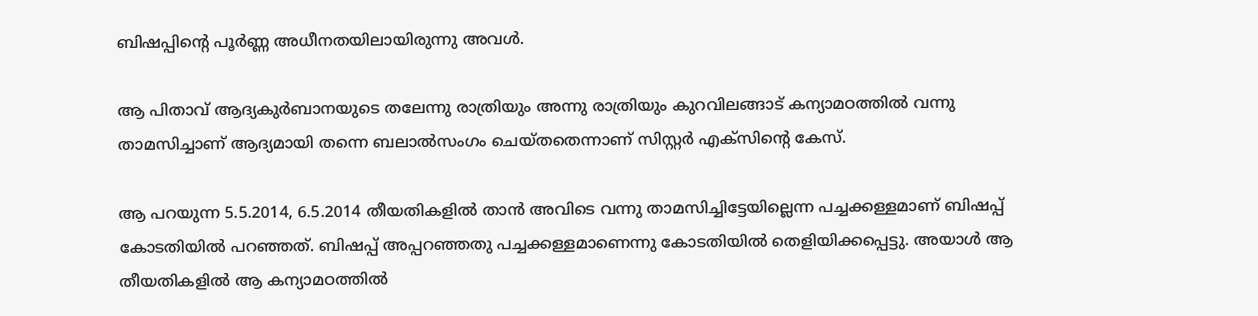ബിഷപ്പിൻ്റെ പൂർണ്ണ അധീനതയിലായിരുന്നു അവൾ.

ആ പിതാവ് ആദ്യകുർബാനയുടെ തലേന്നു രാത്രിയും അന്നു രാത്രിയും കുറവിലങ്ങാട് കന്യാമഠത്തിൽ വന്നു താമസിച്ചാണ് ആദ്യമായി തന്നെ ബലാൽസംഗം ചെയ്തതെന്നാണ് സിസ്റ്റർ എക്സിൻ്റെ കേസ്.

ആ പറയുന്ന 5.5.2014, 6.5.2014 തീയതികളിൽ താൻ അവിടെ വന്നു താമസിച്ചിട്ടേയില്ലെന്ന പച്ചക്കള്ളമാണ് ബിഷപ്പ് കോടതിയിൽ പറഞ്ഞത്. ബിഷപ്പ് അപ്പറഞ്ഞതു പച്ചക്കള്ളമാണെന്നു കോടതിയിൽ തെളിയിക്കപ്പെട്ടു. അയാൾ ആ തീയതികളിൽ ആ കന്യാമഠത്തിൽ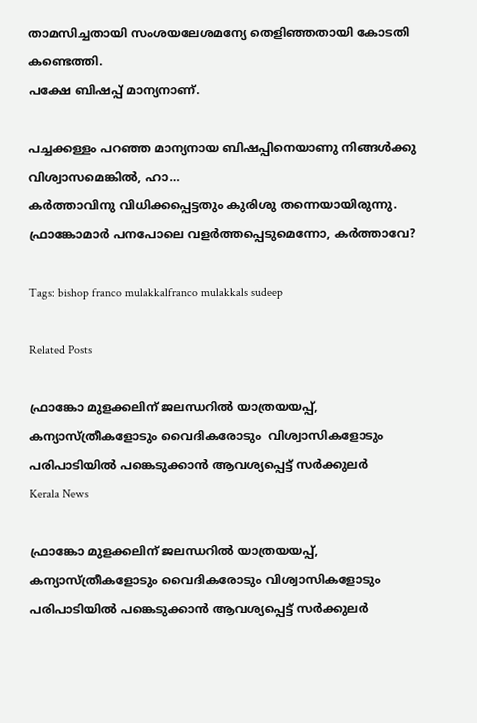താമസിച്ചതായി സംശയലേശമന്യേ തെളിഞ്ഞതായി കോടതി കണ്ടെത്തി.
പക്ഷേ ബിഷപ്പ് മാന്യനാണ്.

പച്ചക്കള്ളം പറഞ്ഞ മാന്യനായ ബിഷപ്പിനെയാണു നിങ്ങൾക്കു വിശ്വാസമെങ്കിൽ, ഹാ…
കർത്താവിനു വിധിക്കപ്പെട്ടതും കുരിശു തന്നെയായിരുന്നു.
ഫ്രാങ്കോമാർ പനപോലെ വളർത്തപ്പെടുമെന്നോ, കർത്താവേ?

Tags: bishop franco mulakkalfranco mulakkals sudeep

Related Posts

ഫ്രാങ്കോ മുളക്കലിന് ജലന്ധറില്‍ യാത്രയയപ്പ്, കന്യാസ്ത്രീകളോടും വൈദികരോടും  വിശ്വാസികളോടും പരിപാടിയില്‍ പങ്കെടുക്കാന്‍ ആവശ്യപ്പെട്ട് സര്‍ക്കുലര്‍
Kerala News

ഫ്രാങ്കോ മുളക്കലിന് ജലന്ധറില്‍ യാത്രയയപ്പ്, കന്യാസ്ത്രീകളോടും വൈദികരോടും വിശ്വാസികളോടും പരിപാടിയില്‍ പങ്കെടുക്കാന്‍ ആവശ്യപ്പെട്ട് സര്‍ക്കുലര്‍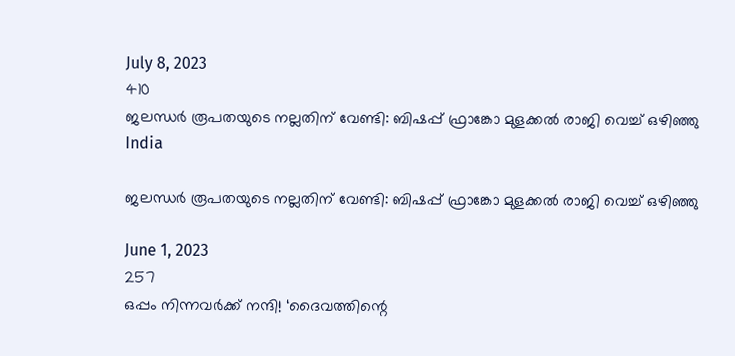July 8, 2023
410
ജലന്ധര്‍ രൂപതയുടെ നല്ലതിന് വേണ്ടി: ബിഷപ്പ് ഫ്രാങ്കോ മുളക്കല്‍ രാജി വെച്ച് ഒഴിഞ്ഞു
India

ജലന്ധര്‍ രൂപതയുടെ നല്ലതിന് വേണ്ടി: ബിഷപ്പ് ഫ്രാങ്കോ മുളക്കല്‍ രാജി വെച്ച് ഒഴിഞ്ഞു

June 1, 2023
257
ഒപ്പം നിന്നവര്‍ക്ക് നന്ദി! ‘ദൈവത്തിന്റെ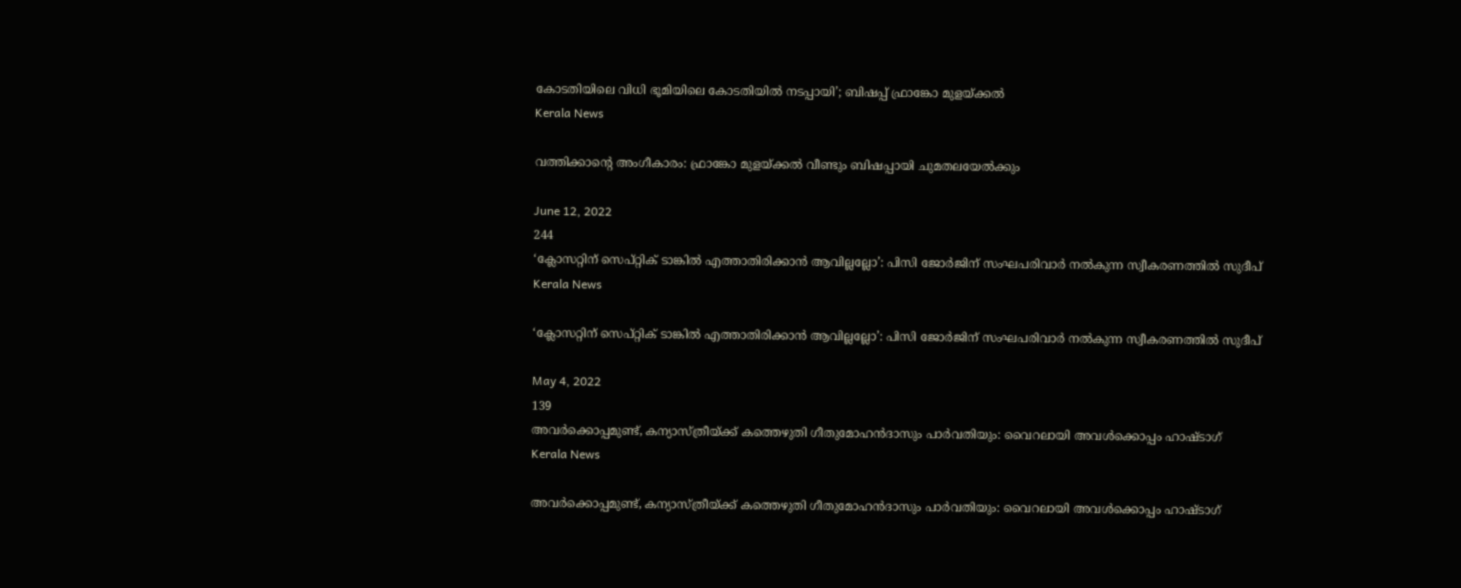കോടതിയിലെ വിധി ഭൂമിയിലെ കോടതിയില്‍ നടപ്പായി’; ബിഷപ്പ് ഫ്രാങ്കോ മുളയ്ക്കല്‍
Kerala News

വത്തിക്കാന്റെ അംഗീകാരം: ഫ്രാങ്കോ മുളയ്ക്കല്‍ വീണ്ടും ബിഷപ്പായി ചുമതലയേല്‍ക്കും

June 12, 2022
244
‘ക്ലോസറ്റിന് സെപ്റ്റിക് ടാങ്കില്‍ എത്താതിരിക്കാന്‍ ആവില്ലല്ലോ’: പിസി ജോര്‍ജിന് സംഘപരിവാര്‍ നല്‍കുന്ന സ്വീകരണത്തില്‍ സുദീപ്
Kerala News

‘ക്ലോസറ്റിന് സെപ്റ്റിക് ടാങ്കില്‍ എത്താതിരിക്കാന്‍ ആവില്ലല്ലോ’: പിസി ജോര്‍ജിന് സംഘപരിവാര്‍ നല്‍കുന്ന സ്വീകരണത്തില്‍ സുദീപ്

May 4, 2022
139
അവര്‍ക്കൊപ്പമുണ്ട്, കന്യാസ്ത്രീയ്ക്ക് കത്തെഴുതി ഗീതുമോഹന്‍ദാസും പാര്‍വതിയും: വൈറലായി അവള്‍ക്കൊപ്പം ഹാഷ്ടാഗ്
Kerala News

അവര്‍ക്കൊപ്പമുണ്ട്, കന്യാസ്ത്രീയ്ക്ക് കത്തെഴുതി ഗീതുമോഹന്‍ദാസും പാര്‍വതിയും: വൈറലായി അവള്‍ക്കൊപ്പം ഹാഷ്ടാഗ്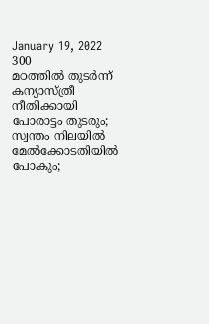January 19, 2022
300
മഠത്തിൽ തുടർന്ന് കന്യാസ്ത്രീ നീതിക്കായി പോരാട്ടം തുടരും; സ്വന്തം നിലയിൽ മേൽക്കോടതിയിൽ പോകും;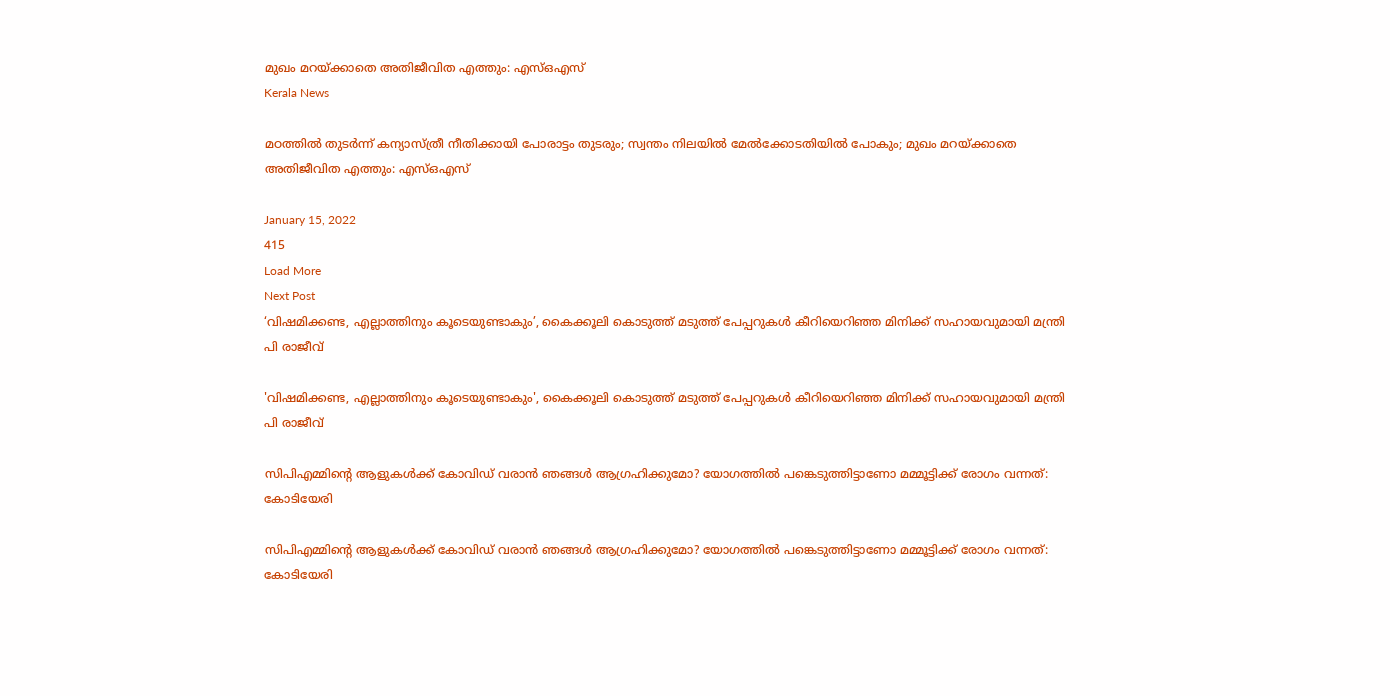മുഖം മറയ്ക്കാതെ അതിജീവിത എത്തും: എസ്ഒഎസ്
Kerala News

മഠത്തിൽ തുടർന്ന് കന്യാസ്ത്രീ നീതിക്കായി പോരാട്ടം തുടരും; സ്വന്തം നിലയിൽ മേൽക്കോടതിയിൽ പോകും; മുഖം മറയ്ക്കാതെ അതിജീവിത എത്തും: എസ്ഒഎസ്

January 15, 2022
415
Load More
Next Post
‘വിഷമിക്കണ്ട, എല്ലാത്തിനും കൂടെയുണ്ടാകും’, കൈക്കൂലി കൊടുത്ത് മടുത്ത് പേപ്പറുകൾ കീറിയെറിഞ്ഞ മിനിക്ക് സഹായവുമായി മന്ത്രി പി രാജീവ്

'വിഷമിക്കണ്ട, എല്ലാത്തിനും കൂടെയുണ്ടാകും', കൈക്കൂലി കൊടുത്ത് മടുത്ത് പേപ്പറുകൾ കീറിയെറിഞ്ഞ മിനിക്ക് സഹായവുമായി മന്ത്രി പി രാജീവ്

സിപിഎമ്മിന്റെ ആളുകൾക്ക് കോവിഡ് വരാൻ ഞങ്ങൾ ആഗ്രഹിക്കുമോ? യോഗത്തിൽ പങ്കെടുത്തിട്ടാണോ മമ്മൂട്ടിക്ക് രോഗം വന്നത്: കോടിയേരി

സിപിഎമ്മിന്റെ ആളുകൾക്ക് കോവിഡ് വരാൻ ഞങ്ങൾ ആഗ്രഹിക്കുമോ? യോഗത്തിൽ പങ്കെടുത്തിട്ടാണോ മമ്മൂട്ടിക്ക് രോഗം വന്നത്: കോടിയേരി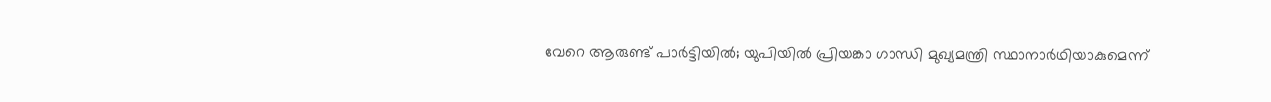വേറെ ആരുണ്ട് പാര്‍ട്ടിയില്‍; യുപിയില്‍ പ്രിയങ്കാ ഗാന്ധി മുഖ്യമന്ത്രി സ്ഥാനാര്‍ഥിയാകുമെന്ന്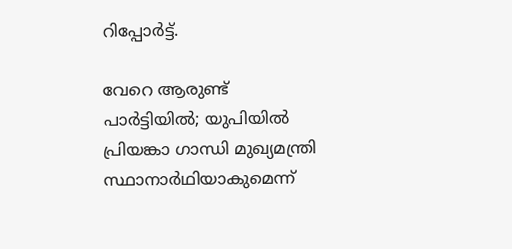റിപ്പോര്‍ട്ട്.

വേറെ ആരുണ്ട് പാര്‍ട്ടിയില്‍; യുപിയില്‍ പ്രിയങ്കാ ഗാന്ധി മുഖ്യമന്ത്രി സ്ഥാനാര്‍ഥിയാകുമെന്ന്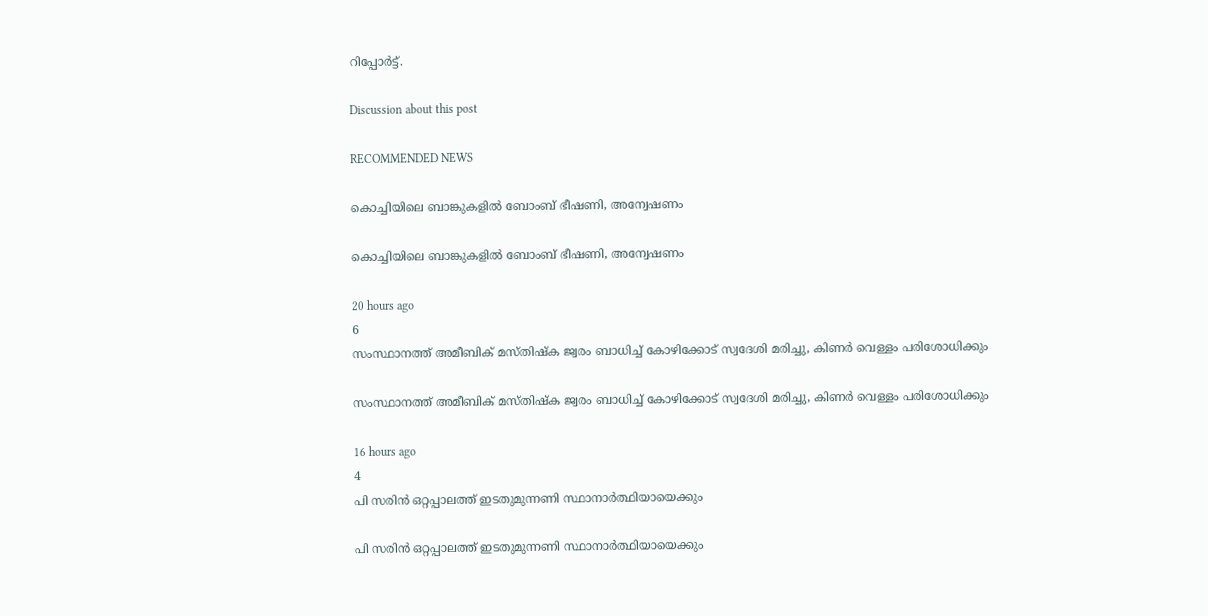റിപ്പോര്‍ട്ട്.

Discussion about this post

RECOMMENDED NEWS

കൊച്ചിയിലെ ബാങ്കുകളിൽ ബോംബ് ഭീഷണി, അന്വേഷണം

കൊച്ചിയിലെ ബാങ്കുകളിൽ ബോംബ് ഭീഷണി, അന്വേഷണം

20 hours ago
6
സംസ്ഥാനത്ത് അമീബിക് മസ്തിഷ്‌ക ജ്വരം ബാധിച്ച് കോഴിക്കോട് സ്വദേശി മരിച്ചു, കിണര്‍ വെള്ളം പരിശോധിക്കും

സംസ്ഥാനത്ത് അമീബിക് മസ്തിഷ്‌ക ജ്വരം ബാധിച്ച് കോഴിക്കോട് സ്വദേശി മരിച്ചു, കിണര്‍ വെള്ളം പരിശോധിക്കും

16 hours ago
4
പി സരിൻ ഒറ്റപ്പാലത്ത് ഇടതുമുന്നണി സ്ഥാനാർത്ഥിയായെക്കും

പി സരിൻ ഒറ്റപ്പാലത്ത് ഇടതുമുന്നണി സ്ഥാനാർത്ഥിയായെക്കും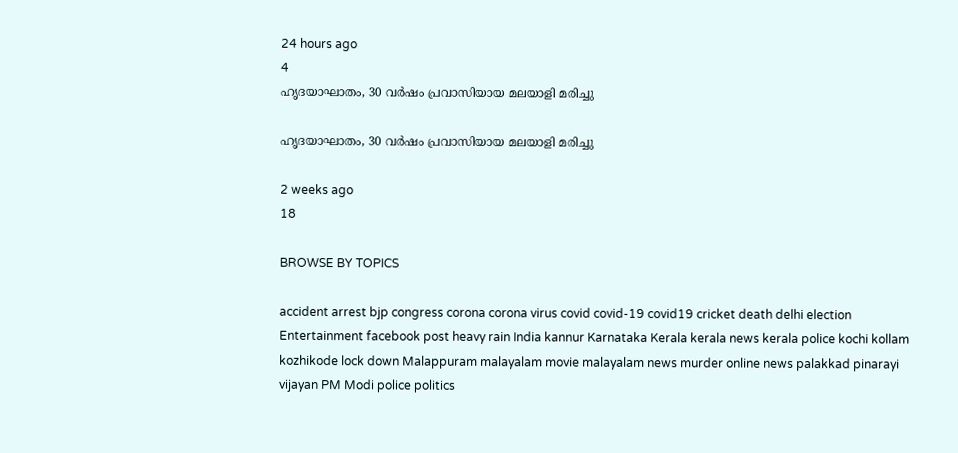24 hours ago
4
ഹൃദയാഘാതം, 30 വര്‍ഷം പ്രവാസിയായ മലയാളി മരിച്ചു

ഹൃദയാഘാതം, 30 വര്‍ഷം പ്രവാസിയായ മലയാളി മരിച്ചു

2 weeks ago
18

BROWSE BY TOPICS

accident arrest bjp congress corona corona virus covid covid-19 covid19 cricket death delhi election Entertainment facebook post heavy rain India kannur Karnataka Kerala kerala news kerala police kochi kollam kozhikode lock down Malappuram malayalam movie malayalam news murder online news palakkad pinarayi vijayan PM Modi police politics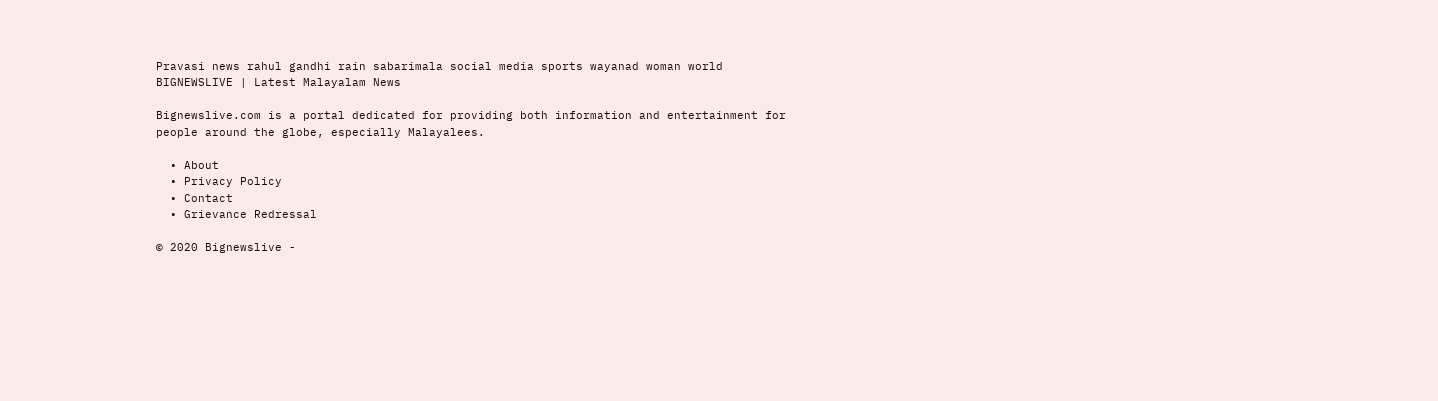Pravasi news rahul gandhi rain sabarimala social media sports wayanad woman world
BIGNEWSLIVE | Latest Malayalam News

Bignewslive.com is a portal dedicated for providing both information and entertainment for people around the globe, especially Malayalees.

  • About
  • Privacy Policy
  • Contact
  • Grievance Redressal

© 2020 Bignewslive -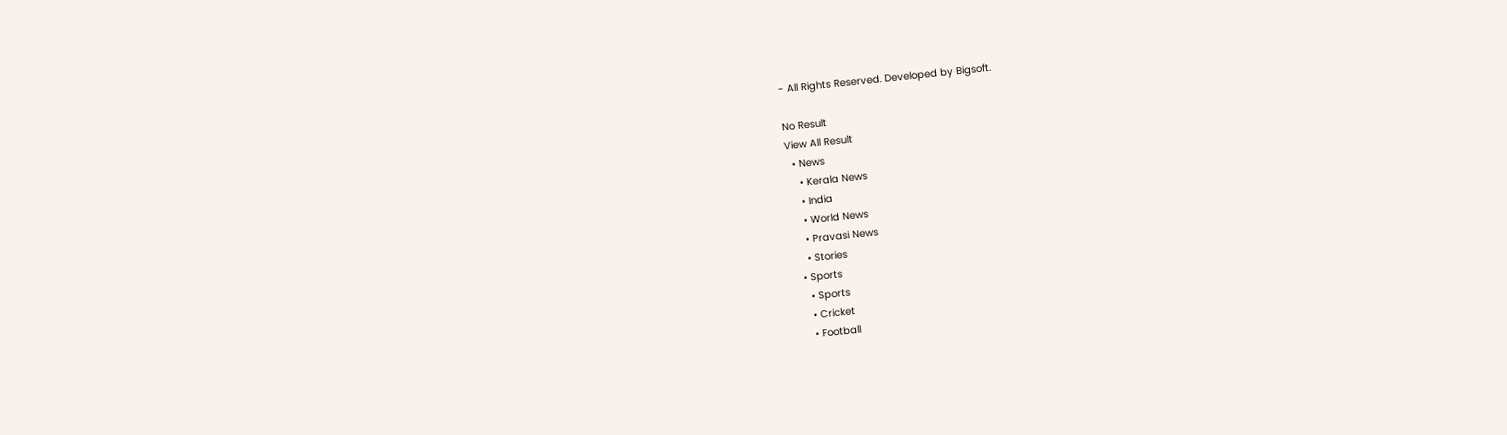- All Rights Reserved. Developed by Bigsoft.

No Result
View All Result
  • News
    • Kerala News
    • India
    • World News
    • Pravasi News
    • Stories
  • Sports
    • Sports
    • Cricket
    • Football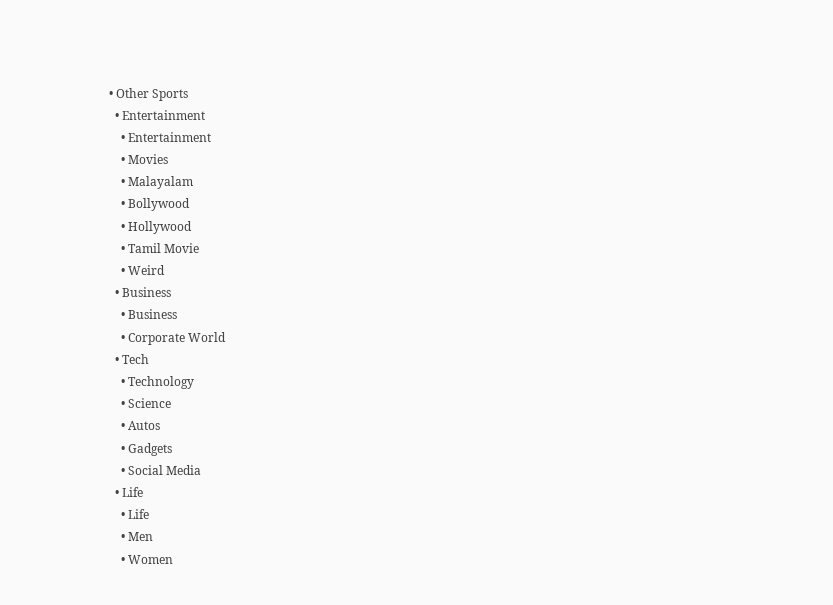• Other Sports
  • Entertainment
    • Entertainment
    • Movies
    • Malayalam
    • Bollywood
    • Hollywood
    • Tamil Movie
    • Weird
  • Business
    • Business
    • Corporate World
  • Tech
    • Technology
    • Science
    • Autos
    • Gadgets
    • Social Media
  • Life
    • Life
    • Men
    • Women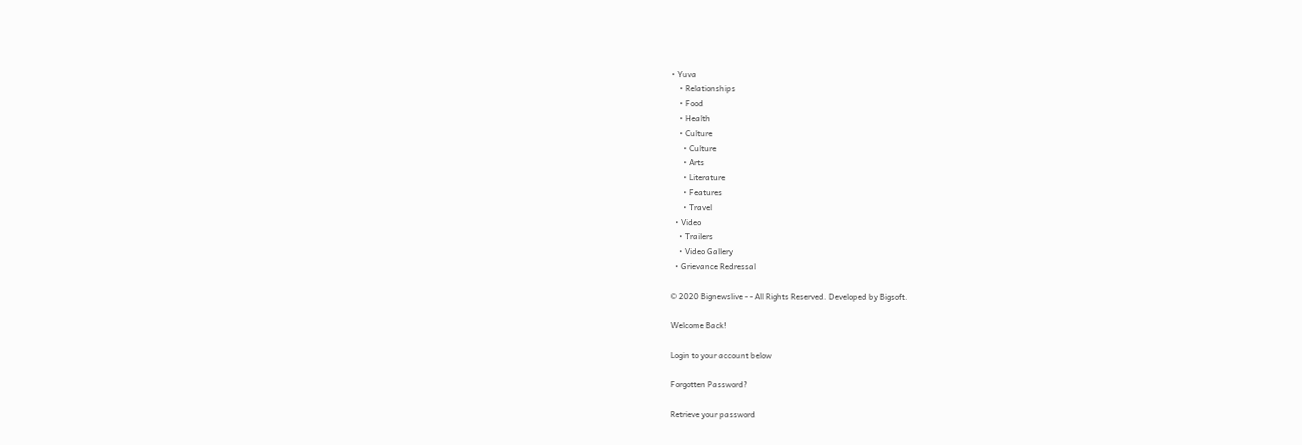• Yuva
    • Relationships
    • Food
    • Health
    • Culture
      • Culture
      • Arts
      • Literature
      • Features
      • Travel
  • Video
    • Trailers
    • Video Gallery
  • Grievance Redressal

© 2020 Bignewslive - - All Rights Reserved. Developed by Bigsoft.

Welcome Back!

Login to your account below

Forgotten Password?

Retrieve your password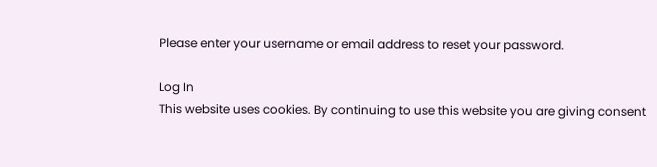Please enter your username or email address to reset your password.

Log In
This website uses cookies. By continuing to use this website you are giving consent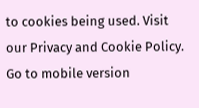to cookies being used. Visit our Privacy and Cookie Policy.
Go to mobile version